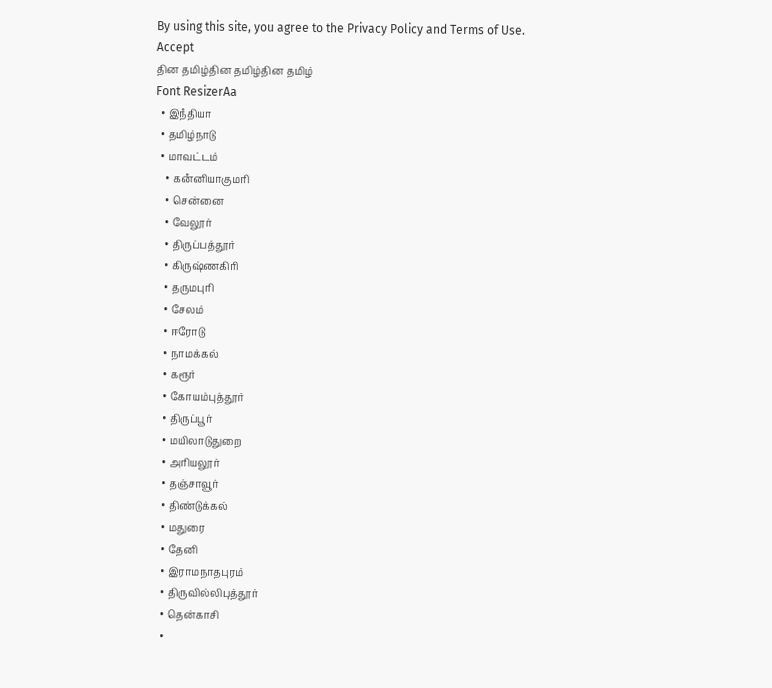By using this site, you agree to the Privacy Policy and Terms of Use.
Accept
தின தமிழ்தின தமிழ்தின தமிழ்
Font ResizerAa
  • இநஂதியா
  • தமிழ்நாடு
  • மாவட்டம்
    • கனஂனியாகுமரி
    • சென்னை
    • வேலூர்
    • திருப்பத்தூர்
    • கிருஷ்ணகிரி
    • தருமபுரி
    • சேலம்
    • ஈரோடு
    • நாமக்கல்
    • கரூர்
    • கோயம்புத்தூர்
    • திருப்பூர்
    • மயிலாடுதுறை
    • அரியலூர்
    • தஞ்சாவூர்
    • திண்டுக்கல்
    • மதுரை
    • தேனி
    • இராமநாதபுரம்
    • திருவில்லிபுத்தூர்
    • தென்காசி
    •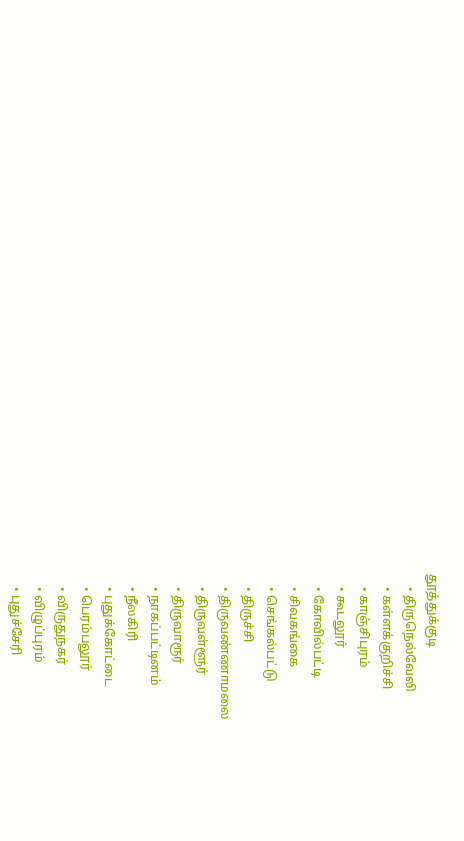தூத்துக்குடி
    • திருநெல்வேலி
    • கள்ளக்குறிச்சி
    • காஞ்சிபுரம்
    • கூடலூர்
    • கோவில்பட்டி
    • சிவகங்கை
    • செங்கல்பட்டு
    • திருச்சி
    • திருவண்ணாமலை
    • திருவள்ளூர்
    • திருவாரூர்
    • நாகப்பட்டினம்
    • நீலகிரி
    • புதுக்கோட்டை
    • பெரம்பலூர்
    • விருதுநகர்
    • விழுப்புரம்
    • புதுச்சேரி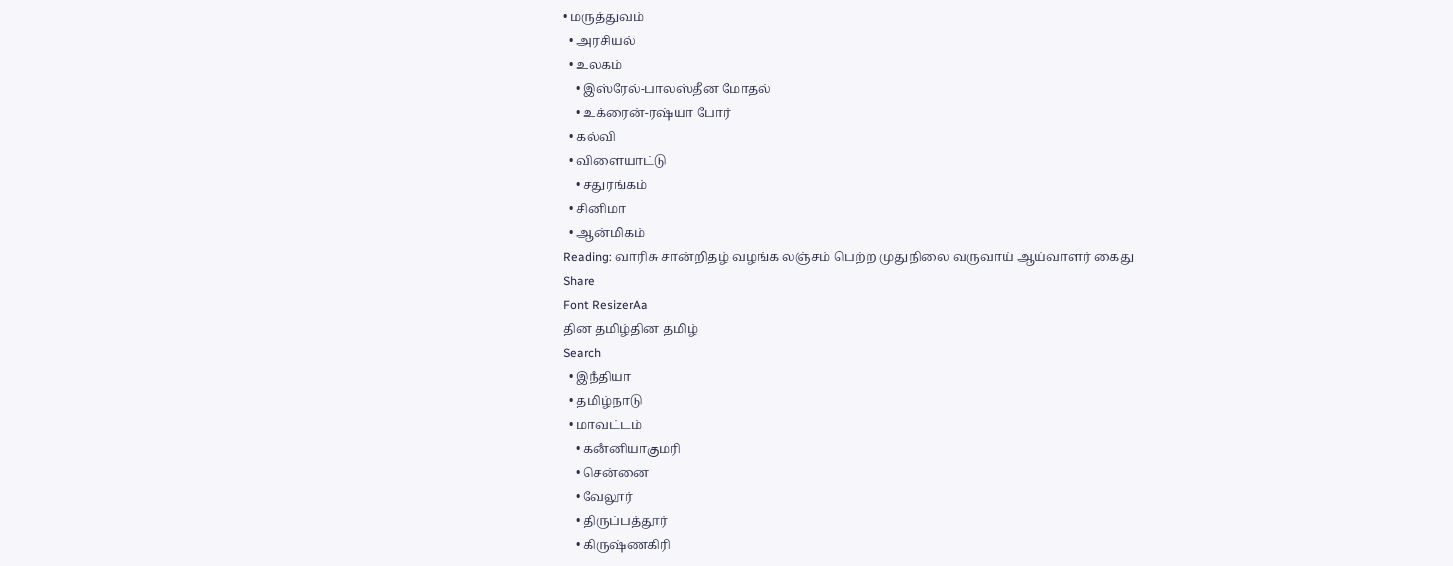• மருத்துவம்
  • அரசியல்
  • உலகம்
    • இஸ்ரேல்-பாலஸ்தீன மோதல்
    • உக்ரைன்-ரஷ்யா போர்
  • கல்வி
  • விளையாட்டு
    • சதுரங்கம்
  • சினிமா
  • ஆன்மிகம்
Reading: வாரிசு சான்றிதழ் வழங்க லஞ்சம் பெற்ற முதுநிலை வருவாய் ஆய்வாளர் கைது
Share
Font ResizerAa
தின தமிழ்தின தமிழ்
Search
  • இநஂதியா
  • தமிழ்நாடு
  • மாவட்டம்
    • கனஂனியாகுமரி
    • சென்னை
    • வேலூர்
    • திருப்பத்தூர்
    • கிருஷ்ணகிரி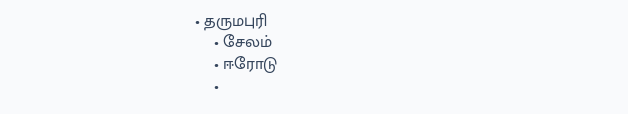• தருமபுரி
    • சேலம்
    • ஈரோடு
    •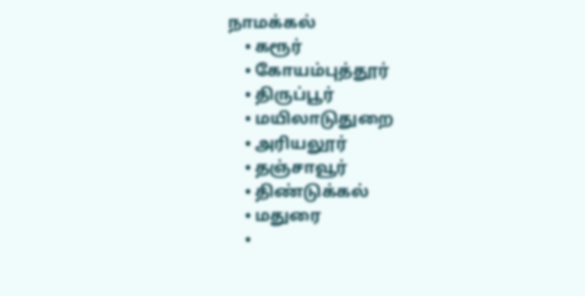நாமக்கல்
    • கரூர்
    • கோயம்புத்தூர்
    • திருப்பூர்
    • மயிலாடுதுறை
    • அரியலூர்
    • தஞ்சாவூர்
    • திண்டுக்கல்
    • மதுரை
    •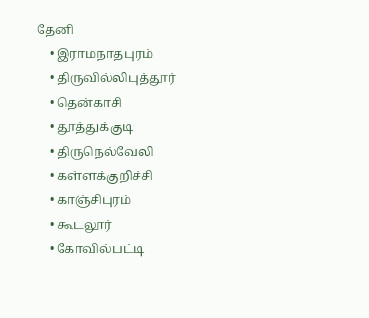தேனி
    • இராமநாதபுரம்
    • திருவில்லிபுத்தூர்
    • தென்காசி
    • தூத்துக்குடி
    • திருநெல்வேலி
    • கள்ளக்குறிச்சி
    • காஞ்சிபுரம்
    • கூடலூர்
    • கோவில்பட்டி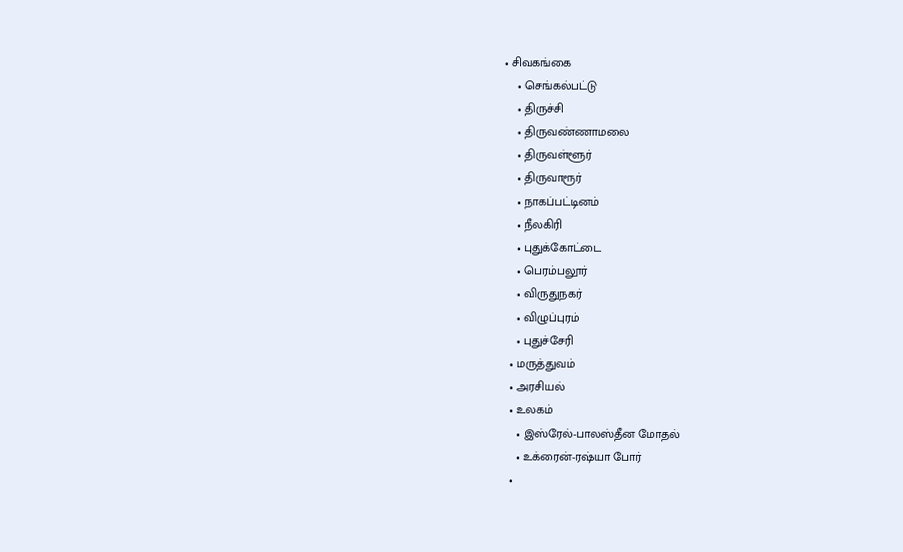• சிவகங்கை
    • செங்கல்பட்டு
    • திருச்சி
    • திருவண்ணாமலை
    • திருவள்ளூர்
    • திருவாரூர்
    • நாகப்பட்டினம்
    • நீலகிரி
    • புதுக்கோட்டை
    • பெரம்பலூர்
    • விருதுநகர்
    • விழுப்புரம்
    • புதுச்சேரி
  • மருத்துவம்
  • அரசியல்
  • உலகம்
    • இஸ்ரேல்-பாலஸ்தீன மோதல்
    • உக்ரைன்-ரஷ்யா போர்
  •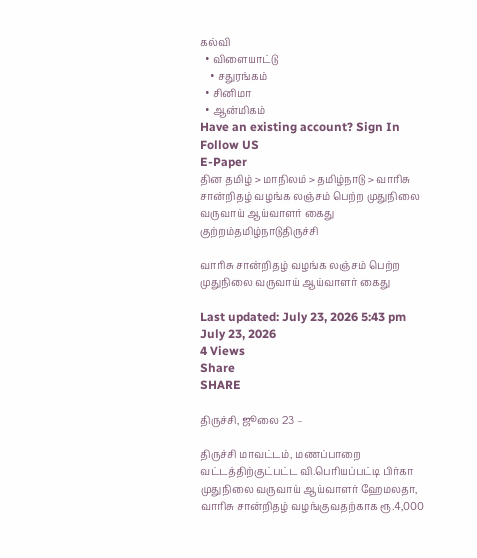கல்வி
  • விளையாட்டு
    • சதுரங்கம்
  • சினிமா
  • ஆன்மிகம்
Have an existing account? Sign In
Follow US
E-Paper
தின தமிழ் > மாநிலம் > தமிழ்நாடு > வாரிசு சான்றிதழ் வழங்க லஞ்சம் பெற்ற முதுநிலை வருவாய் ஆய்வாளர் கைது
குற்றம்தமிழ்நாடுதிருச்சி

வாரிசு சான்றிதழ் வழங்க லஞ்சம் பெற்ற முதுநிலை வருவாய் ஆய்வாளர் கைது

Last updated: July 23, 2026 5:43 pm
July 23, 2026
4 Views
Share
SHARE

திருச்சி, ஜூலை 23 –

திருச்சி மாவட்டம், மணப்பாறை வட்டத்திற்குட்பட்ட வி.பெரியப்பட்டி பிர்கா முதுநிலை வருவாய் ஆய்வாளர் ஹேமலதா, வாரிசு சான்றிதழ் வழங்குவதற்காக ரூ.4,000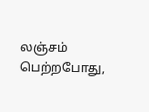லஞ்சம் பெற்றபோது,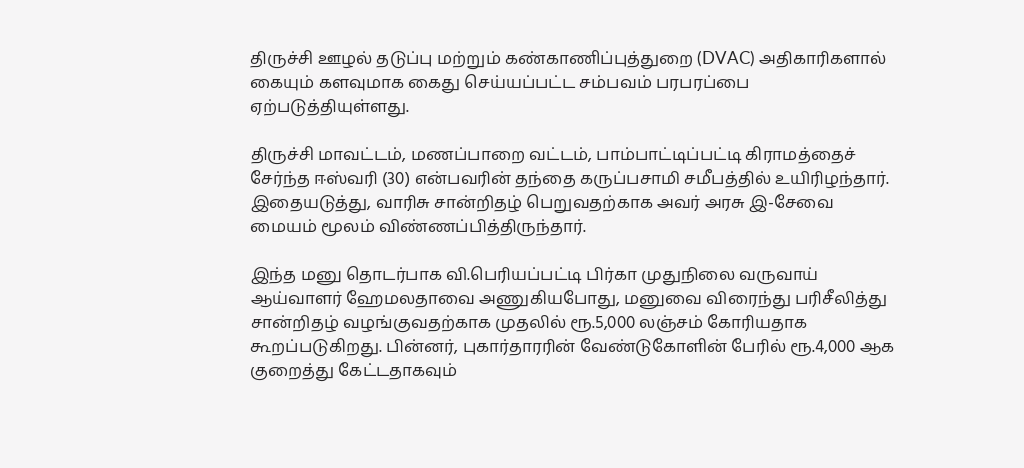திருச்சி ஊழல் தடுப்பு மற்றும் கண்காணிப்புத்துறை (DVAC) அதிகாரிகளால் கையும் களவுமாக கைது செய்யப்பட்ட சம்பவம் பரபரப்பை ஏற்படுத்தியுள்ளது.

திருச்சி மாவட்டம், மணப்பாறை வட்டம், பாம்பாட்டிப்பட்டி கிராமத்தைச் சேர்ந்த ஈஸ்வரி (30) என்பவரின் தந்தை கருப்பசாமி சமீபத்தில் உயிரிழந்தார். இதையடுத்து, வாரிசு சான்றிதழ் பெறுவதற்காக அவர் அரசு இ-சேவை மையம் மூலம் விண்ணப்பித்திருந்தார்.

இந்த மனு தொடர்பாக வி.பெரியப்பட்டி பிர்கா முதுநிலை வருவாய் ஆய்வாளர் ஹேமலதாவை அணுகியபோது, மனுவை விரைந்து பரிசீலித்து சான்றிதழ் வழங்குவதற்காக முதலில் ரூ.5,000 லஞ்சம் கோரியதாக கூறப்படுகிறது. பின்னர், புகார்தாரரின் வேண்டுகோளின் பேரில் ரூ.4,000 ஆக குறைத்து கேட்டதாகவும்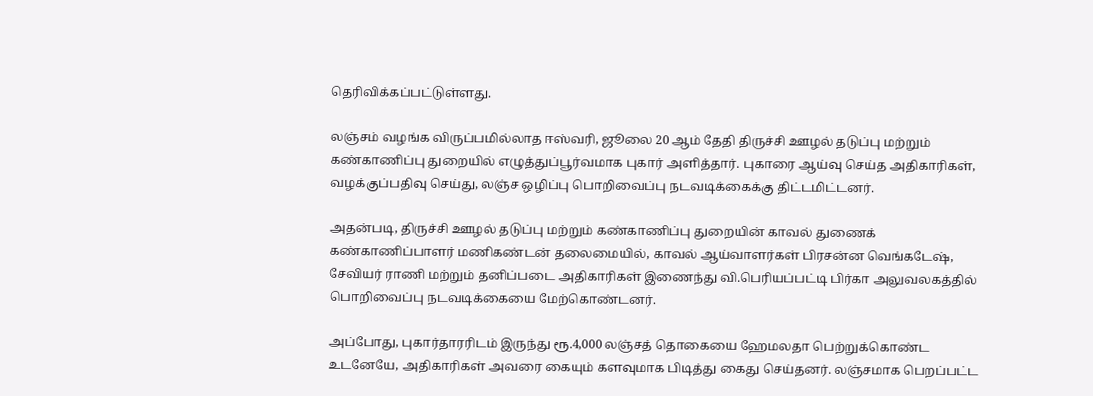தெரிவிக்கப்பட்டுள்ளது.

லஞ்சம் வழங்க விருப்பமில்லாத ஈஸ்வரி, ஜூலை 20 ஆம் தேதி திருச்சி ஊழல் தடுப்பு மற்றும் கண்காணிப்பு துறையில் எழுத்துப்பூர்வமாக புகார் அளித்தார். புகாரை ஆய்வு செய்த அதிகாரிகள், வழக்குப்பதிவு செய்து, லஞ்ச ஒழிப்பு பொறிவைப்பு நடவடிக்கைக்கு திட்டமிட்டனர்.

அதன்படி, திருச்சி ஊழல் தடுப்பு மற்றும் கண்காணிப்பு துறையின் காவல் துணைக் கண்காணிப்பாளர் மணிகண்டன் தலைமையில், காவல் ஆய்வாளர்கள் பிரசன்ன வெங்கடேஷ், சேவியர் ராணி மற்றும் தனிப்படை அதிகாரிகள் இணைந்து வி.பெரியப்பட்டி பிர்கா அலுவலகத்தில் பொறிவைப்பு நடவடிக்கையை மேற்கொண்டனர்.

அப்போது, புகார்தாரரிடம் இருந்து ரூ.4,000 லஞ்சத் தொகையை ஹேமலதா பெற்றுக்கொண்ட உடனேயே, அதிகாரிகள் அவரை கையும் களவுமாக பிடித்து கைது செய்தனர். லஞ்சமாக பெறப்பட்ட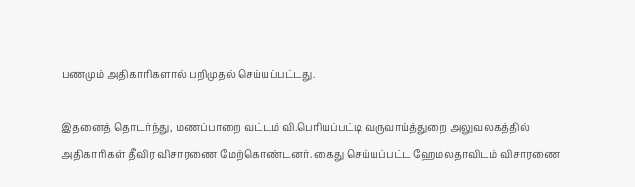பணமும் அதிகாரிகளால் பறிமுதல் செய்யப்பட்டது.

இதனைத் தொடர்ந்து, மணப்பாறை வட்டம் வி.பெரியப்பட்டி வருவாய்த்துறை அலுவலகத்தில் அதிகாரிகள் தீவிர விசாரணை மேற்கொண்டனர். கைது செய்யப்பட்ட ஹேமலதாவிடம் விசாரணை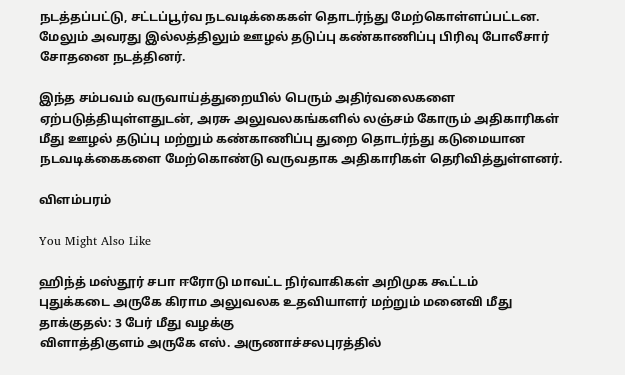நடத்தப்பட்டு, சட்டப்பூர்வ நடவடிக்கைகள் தொடர்ந்து மேற்கொள்ளப்பட்டன. மேலும் அவரது இல்லத்திலும் ஊழல் தடுப்பு கண்காணிப்பு பிரிவு போலீசார் சோதனை நடத்தினர்.

இந்த சம்பவம் வருவாய்த்துறையில் பெரும் அதிர்வலைகளை ஏற்படுத்தியுள்ளதுடன், அரசு அலுவலகங்களில் லஞ்சம் கோரும் அதிகாரிகள் மீது ஊழல் தடுப்பு மற்றும் கண்காணிப்பு துறை தொடர்ந்து கடுமையான நடவடிக்கைகளை மேற்கொண்டு வருவதாக அதிகாரிகள் தெரிவித்துள்ளனர்.

விளம்பரம்

You Might Also Like

ஹிந்த் மஸ்தூர் சபா ஈரோடு மாவட்ட நிர்வாகிகள் அறிமுக கூட்டம்
புதுக்கடை அருகே கிராம அலுவலக உதவியாளர் மற்றும் மனைவி மீது தாக்குதல்: 3 பேர் மீது வழக்கு
விளாத்திகுளம் அருகே எஸ். அருணாச்சலபுரத்தில்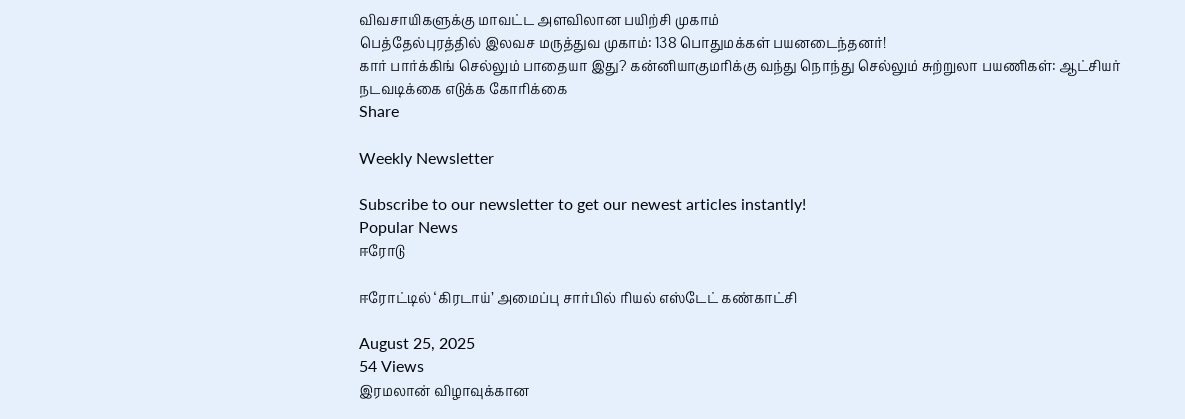விவசாயிகளுக்கு மாவட்ட அளவிலான பயிற்சி முகாம்
பெத்தேல்புரத்தில் இலவச மருத்துவ முகாம்: 138 பொதுமக்கள் பயனடைந்தனர்!
கார் பார்க்கிங் செல்லும் பாதையா இது? கன்னியாகுமரிக்கு வந்து நொந்து செல்லும் சுற்றுலா பயணிகள்: ஆட்சியர் நடவடிக்கை எடுக்க கோரிக்கை
Share

Weekly Newsletter

Subscribe to our newsletter to get our newest articles instantly!
Popular News
ஈரோடு

ஈரோட்டில் ‘கிரடாய்’ அமைப்பு சார்பில் ரியல் எஸ்டேட் கண்காட்சி

August 25, 2025
54 Views
இரமலான் விழாவுக்கான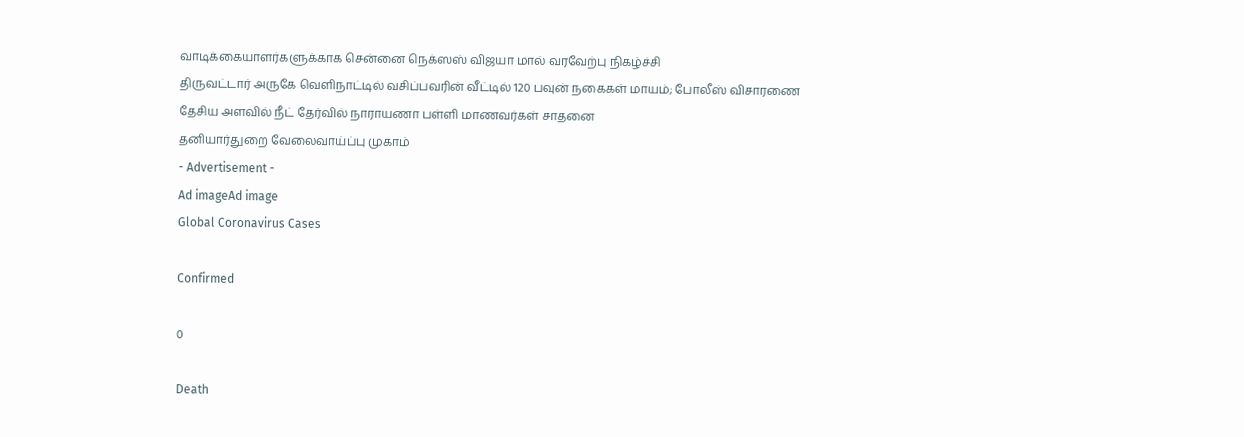வாடிக்கையாளர்களுக்காக சென்னை நெக்ஸஸ் விஜயா மால் வரவேற்பு நிகழ்ச்சி
திருவட்டார் அருகே வெளிநாட்டில் வசிப்பவரின் வீட்டில் 120 பவுன் நகைகள் மாயம்; போலீஸ் விசாரணை
தேசிய அளவில் நீட் தேர்வில் நாராயணா பள்ளி மாணவர்கள் சாதனை
தனியார்துறை வேலைவாய்ப்பு முகாம்
- Advertisement -
Ad imageAd image
Global Coronavirus Cases

Confirmed

0

Death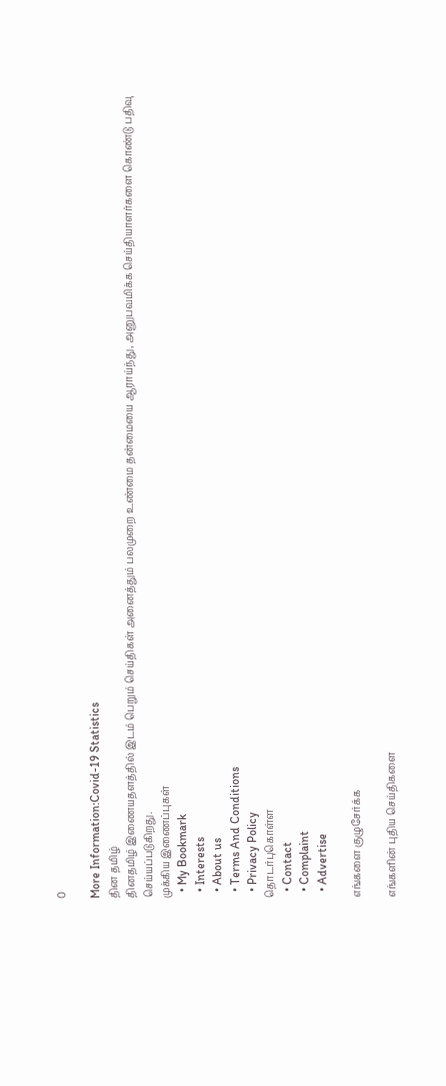0

More Information:Covid-19 Statistics
தின தமிழ்
தினதமிழ் இணையதளத்தில் இடம் பெறும் செய்திகள் அனைத்தும் பலமுறை உண்மை தன்மையை ஆராய்ந்து, அனுபவமிக்க செய்தியாளர்களை கொண்டு பதிவு செய்யப்படுகிறது.
முக்கிய இணைப்புகள்
  • My Bookmark
  • Interests
  • About us
  • Terms And Conditions
  • Privacy Policy
தொடர்புகொள்ள
  • Contact
  • Complaint
  • Advertise

எங்களை குழுசேர்க்க

எங்களின் புதிய செய்திகளை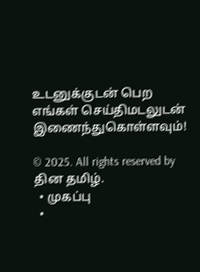உடனுக்குடன் பெற எங்கள் செய்திமடலுடன் இணைந்துகொள்ளவும்!

© 2025. All rights reserved by தின தமிழ்.
  • முகப்பு
  •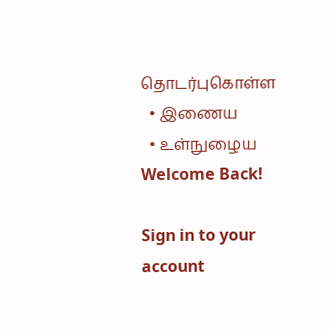தொடர்புகொள்ள
  • இணைய
  • உள்நுழைய
Welcome Back!

Sign in to your account